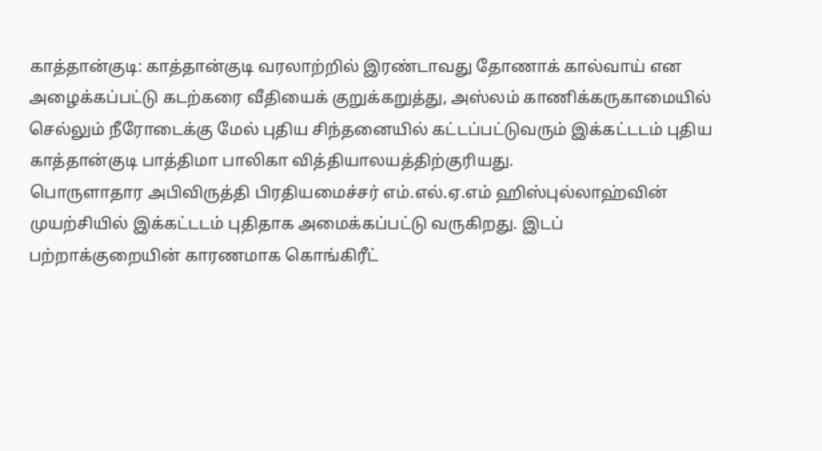காத்தான்குடி: காத்தான்குடி வரலாற்றில் இரண்டாவது தோணாக் கால்வாய் என அழைக்கப்பட்டு கடற்கரை வீதியைக் குறுக்கறுத்து, அஸ்லம் காணிக்கருகாமையில் செல்லும் நீரோடைக்கு மேல் புதிய சிந்தனையில் கட்டப்பட்டுவரும் இக்கட்டடம் புதிய காத்தான்குடி பாத்திமா பாலிகா வித்தியாலயத்திற்குரியது.
பொருளாதார அபிவிருத்தி பிரதியமைச்சர் எம்.எல்.ஏ.எம் ஹிஸ்புல்லாஹ்வின் முயற்சியில் இக்கட்டடம் புதிதாக அமைக்கப்பட்டு வருகிறது. இடப் பற்றாக்குறையின் காரணமாக கொங்கிரீட்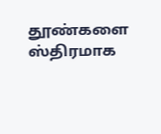தூண்களை ஸ்திரமாக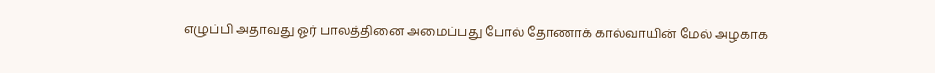எழுப்பி அதாவது ஓர் பாலத்தினை அமைப்பது போல் தோணாக் கால்வாயின் மேல் அழகாக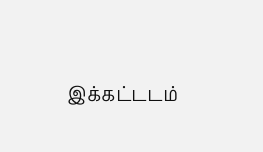இக்கட்டடம்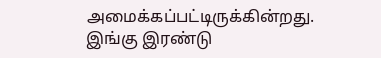அமைக்கப்பட்டிருக்கின்றது.
இங்கு இரண்டு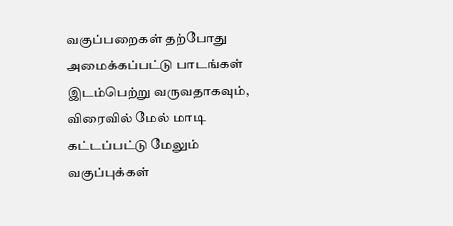வகுப்பறைகள் தற்போது அமைக்கப்பட்டு பாடங்கள் இடம்பெற்று வருவதாகவும், விரைவில் மேல் மாடி கட்டப்பட்டு மேலும் வகுப்புக்கள்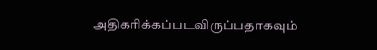அதிகரிக்கப்படவிருப்பதாகவும்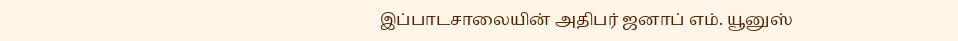இப்பாடசாலையின் அதிபர் ஜனாப் எம். யூனுஸ்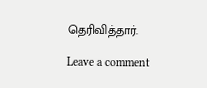தெரிவித்தார்.

Leave a comment